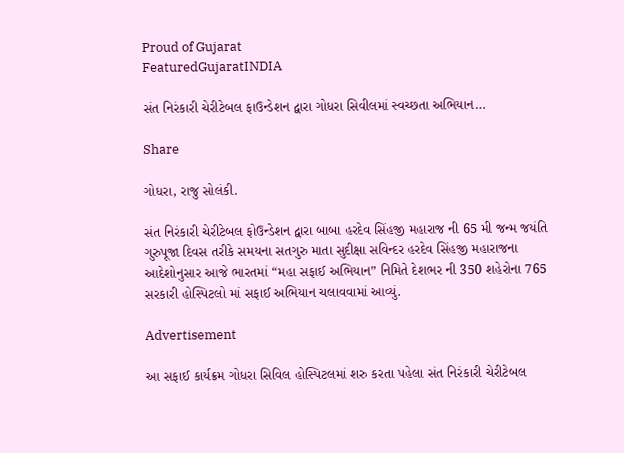Proud of Gujarat
FeaturedGujaratINDIA

સંત નિરંકારી ચેરીટેબલ ફાઉન્ડેશન દ્વારા ગોધરા સિવીલમાં સ્વચ્છતા અભિયાન…

Share

ગોધરા, રાજુ સોલંકી.

સંત નિરંકારી ચેરીટેબલ ફોઉન્ડેશન દ્વારા બાબા હરદેવ સિંહજી મહારાજ ની 65 મી જન્મ જયંતિ ગુરુપૂજા દિવસ તરીકે સમયના સતગુરુ માતા સુદીક્ષા સવિન્દર હરદેવ સિંહજી મહારાજના આદેશોનુસાર આજે ભારતમાં “મહા સફાઈ અભિયાન” નિમિતે દેશભર ની 350 શહેરોના 765 સરકારી હોસ્પિટલો માં સફાઈ અભિયાન ચલાવવામાં આવ્યું.

Advertisement

આ સફાઈ કાર્યક્રમ ગોધરા સિવિલ હોસ્પિટલમાં શરુ કરતા પહેલા સંત નિરંકારી ચેરીટેબલ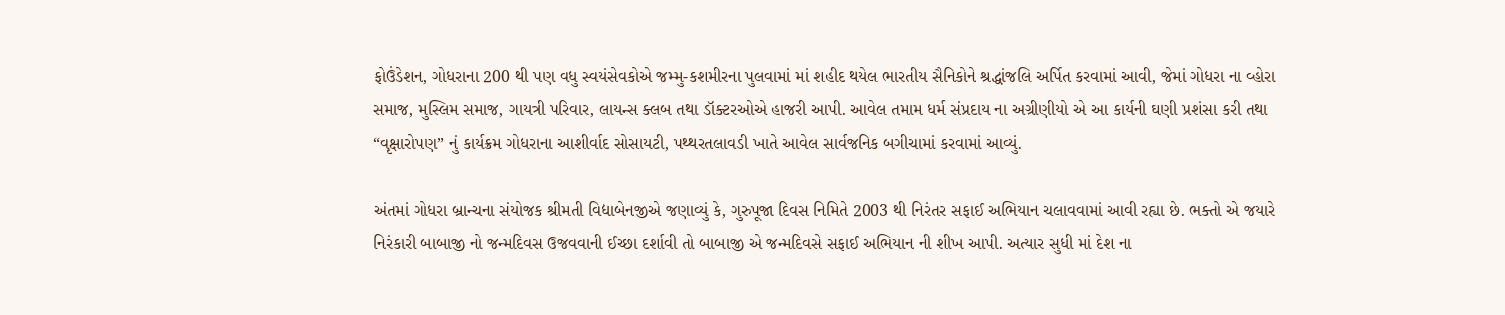ફોઉંડેશન, ગોધરાના 200 થી પણ વધુ સ્વયંસેવકોએ જમ્મુ-કશમીરના પુલવામાં માં શહીદ થયેલ ભારતીય સૈનિકોને શ્રદ્ધાંજલિ અર્પિત કરવામાં આવી, જેમાં ગોધરા ના વ્હોરા સમાજ, મુસ્લિમ સમાજ, ગાયત્રી પરિવાર, લાયન્સ ક્લબ તથા ડૉક્ટરઓએ હાજરી આપી. આવેલ તમામ ધર્મ સંપ્રદાય ના અગ્રીણીયો એ આ કાર્યની ઘણી પ્રશંસા કરી તથા “વૃક્ષારોપણ” નું કાર્યક્રમ ગોધરાના આશીર્વાદ સોસાયટી, પથ્થરતલાવડી ખાતે આવેલ સાર્વજનિક બગીચામાં કરવામાં આવ્યું.

અંતમાં ગોધરા બ્રાન્ચના સંયોજક શ્રીમતી વિદ્યાબેનજીએ જણાવ્યું કે, ગુરુપૂજા દિવસ નિમિતે 2003 થી નિરંતર સફાઈ અભિયાન ચલાવવામાં આવી રહ્યા છે. ભક્તો એ જયારે નિરંકારી બાબાજી નો જન્મદિવસ ઉજવવાની ઈચ્છા દર્શાવી તો બાબાજી એ જન્મદિવસે સફાઈ અભિયાન ની શીખ આપી. અત્યાર સુધી માં દેશ ના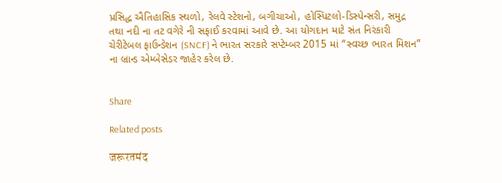પ્રસિદ્ધ ઐતિહાસિક સ્થળો, રેલવે સ્ટેશનો, બગીચાઓ, હોસ્પિટલો-ડિસ્પેન્સરી, સમુદ્ર તથા નદી ના તટ વગેરે ની સફાઈ કરવામાં આવે છે. આ યોગદાન માટે સંત નિરંકારી ચેરીટેબલ ફાઉન્ડેશન (SNCF) ને ભારત સરકારે સપ્ટેમ્બર 2015 માં “સ્વચ્છ ભારત મિશન” ના બ્રાન્ડ એમ્બેસેડર જાહેર કરેલ છે.


Share

Related posts

जरूरतमंद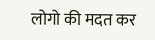लोगो की मदत कर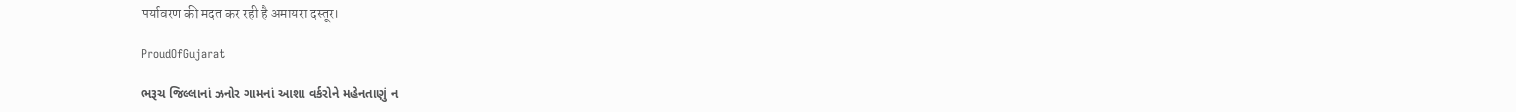पर्यावरण की मदत कर रही है अमायरा दस्तूर।

ProudOfGujarat

ભરૂચ જિલ્લાનાં ઝનોર ગામનાં આશા વર્કરોને મહેનતાણું ન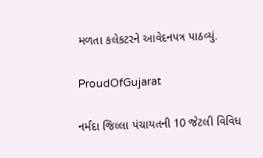મળતા કલેકટરને આવેદનપત્ર પાઠવ્યું.

ProudOfGujarat

નર્મદા જિલ્લા પંચાયતની 10 જેટલી વિવિધ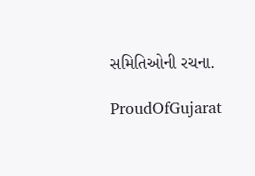સમિતિઓની રચના.

ProudOfGujarat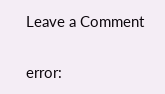Leave a Comment

error: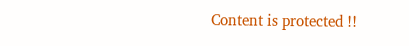Content is protected !!